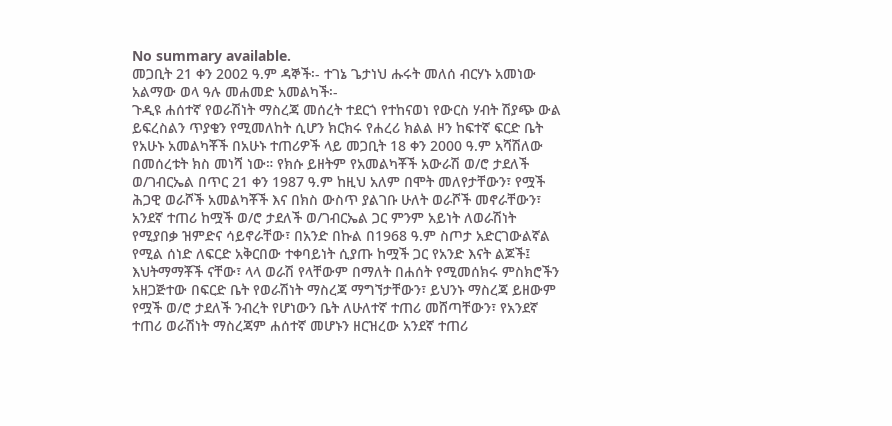No summary available.
መጋቢት 21 ቀን 2002 ዓ.ም ዳኞች፡- ተገኔ ጌታነህ ሑሩት መለሰ ብርሃኑ አመነው አልማው ወላ ዓሉ መሐመድ አመልካች፡-
ጉዲዩ ሐሰተኛ የወራሽነት ማስረጃ መሰረት ተደርጎ የተከናወነ የውርስ ሃብት ሽያጭ ውል ይፍረስልን ጥያቄን የሚመለከት ሲሆን ክርክሩ የሐረሪ ክልል ዞን ከፍተኛ ፍርድ ቤት የአሁኑ አመልካቾች በአሁኑ ተጠሪዎች ላይ መጋቢት 18 ቀን 2000 ዓ.ም አሻሽለው በመሰረቱት ክስ መነሻ ነው። የክሱ ይዘትም የአመልካቾች አውራሽ ወ/ሮ ታደለች ወ/ገብርኤል በጥር 21 ቀን 1987 ዓ.ም ከዚህ አለም በሞት መለየታቸውን፣ የሟች ሕጋዊ ወራሾች አመልካቾች እና በክስ ውስጥ ያልገቡ ሁለት ወራሾች መኖራቸውን፣ አንደኛ ተጠሪ ከሟች ወ/ሮ ታደለች ወ/ገብርኤል ጋር ምንም አይነት ለወራሽነት የሚያበቃ ዝምድና ሳይኖራቸው፣ በአንድ በኩል በ1968 ዓ.ም ስጦታ አድርገውልኛል የሚል ሰነድ ለፍርድ አቅርበው ተቀባይነት ሲያጡ ከሟች ጋር የአንድ እናት ልጆች፤
እህትማማቾች ናቸው፣ ላላ ወራሽ የላቸውም በማለት በሐሰት የሚመሰክሩ ምስክሮችን አዘጋጅተው በፍርድ ቤት የወራሽነት ማስረጃ ማግኘታቸውን፣ ይህንኑ ማስረጃ ይዘውም የሟች ወ/ሮ ታደለች ንብረት የሆነውን ቤት ለሁለተኛ ተጠሪ መሸጣቸውን፣ የአንደኛ ተጠሪ ወራሽነት ማስረጃም ሐሰተኛ መሆኑን ዘርዝረው አንደኛ ተጠሪ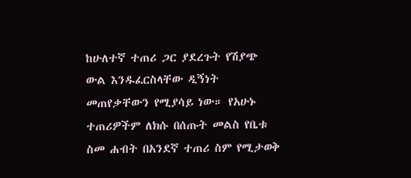ከሁለተኛ ተጠሪ ጋር ያደረጉት የሽያጭ ውል እንዱፈርስላቸው ዲኝነት መጠየቃቸውን የሚያሳይ ነው። የአሁኑ ተጠሪዎችም ለክሱ በሰጡት መልስ የቤቱ ስመ ሐብት በአንደኛ ተጠሪ ስም የሚታወቅ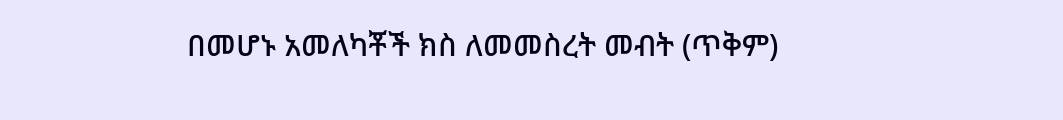በመሆኑ አመለካቾች ክስ ለመመስረት መብት (ጥቅም)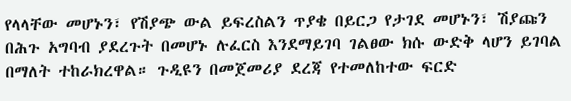የላላቸው መሆኑን፣ የሽያጭ ውል ይፍረስልን ጥያቄ በይርጋ የታገደ መሆኑን፣ ሽያጩን በሕጉ አግባብ ያደረጉት በመሆኑ ሉፈርስ እንደማይገባ ገልፀው ክሱ ውድቅ ላሆን ይገባል በማለት ተከራክረዋል። ጉዲዩን በመጀመሪያ ደረጃ የተመለከተው ፍርድ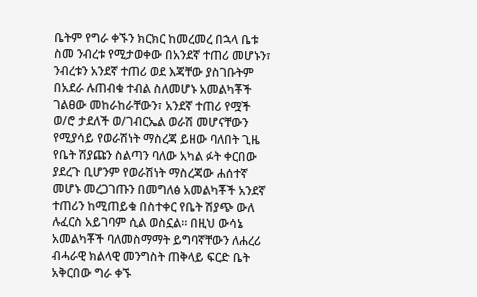ቤትም የግራ ቀኙን ክርክር ከመረመረ በኋላ ቤቱ ስመ ንብረቱ የሚታወቀው በአንደኛ ተጠሪ መሆኑን፣ ንብረቱን አንደኛ ተጠሪ ወደ እጃቸው ያስገቡትም በአደራ ሉጠብቁ ተብል ስለመሆኑ አመልካቾች ገልፀው መከራከራቸውን፣ አንደኛ ተጠሪ የሟች ወ/ሮ ታደለች ወ/ገብርኤል ወራሽ መሆናቸውን የሚያሳይ የወራሽነት ማስረጃ ይዘው ባለበት ጊዜ የቤት ሽያጩን ስልጣን ባለው አካል ፉት ቀርበው ያደረጉ ቢሆንም የወራሽነት ማስረጃው ሐሰተኛ መሆኑ መረጋገጡን በመግለፅ አመልካቾች አንደኛ ተጠሪን ከሚጠይቁ በስተቀር የቤት ሽያጭ ውለ ሉፈርስ አይገባም ሲል ወስኗል። በዚህ ውሳኔ አመልካቾች ባለመስማማት ይግባኛቸውን ለሐረሪ ብሓራዊ ክልላዊ መንግስት ጠቅላይ ፍርድ ቤት አቅርበው ግራ ቀኙ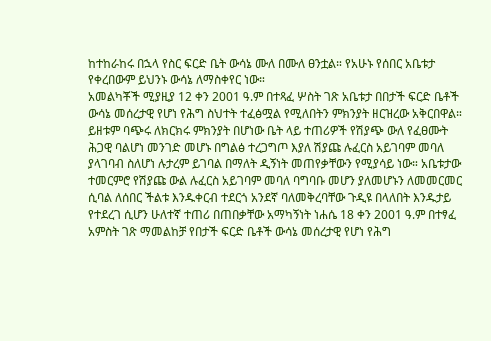ከተከራከሩ በኋላ የስር ፍርድ ቤት ውሳኔ ሙለ በሙለ ፀንቷል። የአሁኑ የሰበር አቤቱታ የቀረበውም ይህንኑ ውሳኔ ለማስቀየር ነው።
አመልካቾች ሚያዚያ 12 ቀን 2001 ዓ.ም በተጻፈ ሦስት ገጽ አቤቱታ በበታች ፍርድ ቤቶች ውሳኔ መሰረታዊ የሆነ የሕግ ስህተት ተፈፅሟል የሚለበትን ምክንያት ዘርዝረው አቅርበዋል። ይዘቱም ባጭሩ ለክርክሩ ምክንያት በሆነው ቤት ላይ ተጠሪዎች የሽያጭ ውለ የፈፀሙት ሕጋዊ ባልሆነ መንገድ መሆኑ በግልፅ ተረጋግጦ እያለ ሽያጩ ሉፈርስ አይገባም መባለ ያላገባብ ስለሆነ ሉታረም ይገባል በማለት ዲኝነት መጠየቃቸውን የሚያሳይ ነው። አቤቱታው ተመርምሮ የሽያጩ ውል ሉፈርስ አይገባም መባለ ባግባቡ መሆን ያለመሆኑን ለመመርመር ሲባል ለሰበር ችልቱ እንዱቀርብ ተደርጎ አንደኛ ባለመቅረባቸው ጉዲዩ በላለበት እንዱታይ የተደረገ ሲሆን ሁለተኛ ተጠሪ በጠበቃቸው አማካኝነት ነሐሴ 18 ቀን 2001 ዓ.ም በተፃፈ አምስት ገጽ ማመልከቻ የበታች ፍርድ ቤቶች ውሳኔ መሰረታዊ የሆነ የሕግ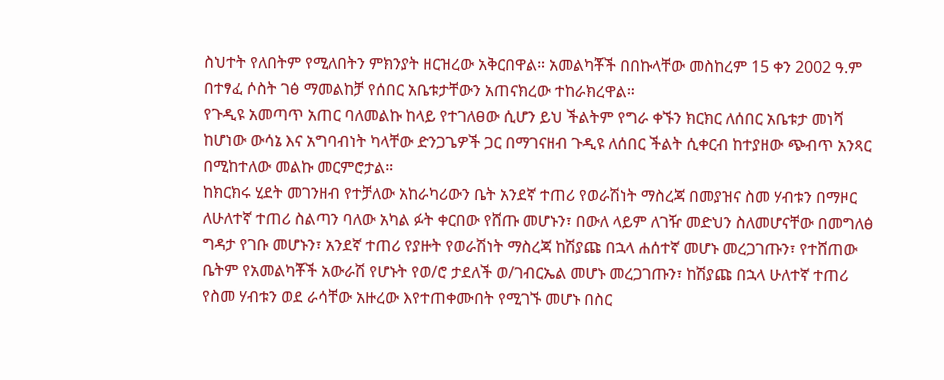ስህተት የለበትም የሚለበትን ምክንያት ዘርዝረው አቅርበዋል። አመልካቾች በበኩላቸው መስከረም 15 ቀን 2002 ዓ.ም በተፃፈ ሶስት ገፅ ማመልከቻ የሰበር አቤቱታቸውን አጠናክረው ተከራክረዋል።
የጉዲዩ አመጣጥ አጠር ባለመልኩ ከላይ የተገለፀው ሲሆን ይህ ችልትም የግራ ቀኙን ክርክር ለሰበር አቤቱታ መነሻ ከሆነው ውሳኔ እና አግባብነት ካላቸው ድንጋጌዎች ጋር በማገናዘብ ጉዲዩ ለሰበር ችልት ሲቀርብ ከተያዘው ጭብጥ አንጻር በሚከተለው መልኩ መርምሮታል።
ከክርክሩ ሂደት መገንዘብ የተቻለው አከራካሪውን ቤት አንደኛ ተጠሪ የወራሽነት ማስረጃ በመያዝና ስመ ሃብቱን በማዞር ለሁለተኛ ተጠሪ ስልጣን ባለው አካል ፉት ቀርበው የሸጡ መሆኑን፣ በውለ ላይም ለገዥ መድህን ስለመሆናቸው በመግለፅ ግዳታ የገቡ መሆኑን፣ አንደኛ ተጠሪ የያዙት የወራሽነት ማስረጃ ከሽያጩ በኋላ ሐሰተኛ መሆኑ መረጋገጡን፣ የተሸጠው ቤትም የአመልካቾች አውራሽ የሆኑት የወ/ሮ ታደለች ወ/ገብርኤል መሆኑ መረጋገጡን፣ ከሽያጩ በኋላ ሁለተኛ ተጠሪ የስመ ሃብቱን ወደ ራሳቸው አዙረው እየተጠቀሙበት የሚገኙ መሆኑ በስር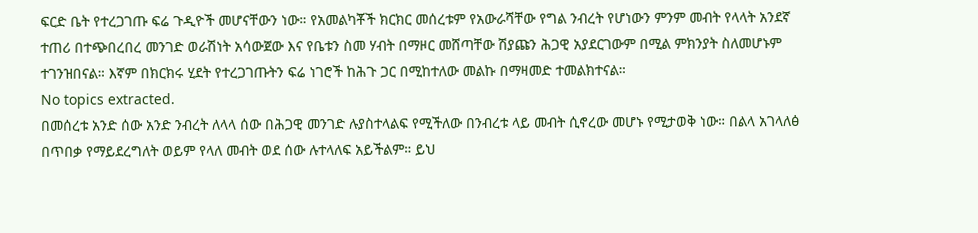ፍርድ ቤት የተረጋገጡ ፍሬ ጉዲዮች መሆናቸውን ነው። የአመልካቾች ክርክር መሰረቱም የአውራሻቸው የግል ንብረት የሆነውን ምንም መብት የላላት አንደኛ ተጠሪ በተጭበረበረ መንገድ ወራሽነት አሳውጀው እና የቤቱን ስመ ሃብት በማዞር መሸጣቸው ሽያጩን ሕጋዊ አያደርገውም በሚል ምክንያት ስለመሆኑም ተገንዝበናል። እኛም በክርክሩ ሂደት የተረጋገጡትን ፍሬ ነገሮች ከሕጉ ጋር በሚከተለው መልኩ በማዛመድ ተመልክተናል።
No topics extracted.
በመሰረቱ አንድ ሰው አንድ ንብረት ለላላ ሰው በሕጋዊ መንገድ ሉያስተላልፍ የሚችለው በንብረቱ ላይ መብት ሲኖረው መሆኑ የሚታወቅ ነው። በልላ አገላለፅ በጥበቃ የማይደረግለት ወይም የላለ መብት ወደ ሰው ሉተላለፍ አይችልም። ይህ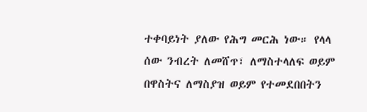ተቀባይነት ያለው የሕግ መርሕ ነው። የላላ ሰው ንብረት ለመሸጥ፣ ለማስተላለፍ ወይም በዋስትና ለማስያዝ ወይም የተመደበበትን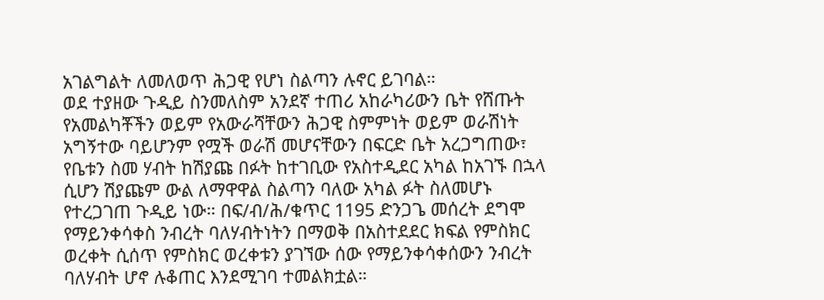አገልግልት ለመለወጥ ሕጋዊ የሆነ ስልጣን ሉኖር ይገባል።
ወደ ተያዘው ጉዲይ ስንመለስም አንደኛ ተጠሪ አከራካሪውን ቤት የሸጡት የአመልካቾችን ወይም የአውራሻቸውን ሕጋዊ ስምምነት ወይም ወራሽነት አግኝተው ባይሆንም የሟች ወራሽ መሆናቸውን በፍርድ ቤት አረጋግጠው፣ የቤቱን ስመ ሃብት ከሽያጩ በፉት ከተገቢው የአስተዲደር አካል ከአገኙ በኋላ ሲሆን ሽያጩም ውል ለማዋዋል ስልጣን ባለው አካል ፉት ስለመሆኑ የተረጋገጠ ጉዲይ ነው። በፍ/ብ/ሕ/ቁጥር 1195 ድንጋጌ መሰረት ደግሞ የማይንቀሳቀስ ንብረት ባለሃብትነትን በማወቅ በአስተደደር ክፍል የምስክር ወረቀት ሲሰጥ የምስክር ወረቀቱን ያገኘው ሰው የማይንቀሳቀሰውን ንብረት ባለሃብት ሆኖ ሉቆጠር እንደሚገባ ተመልክቷል።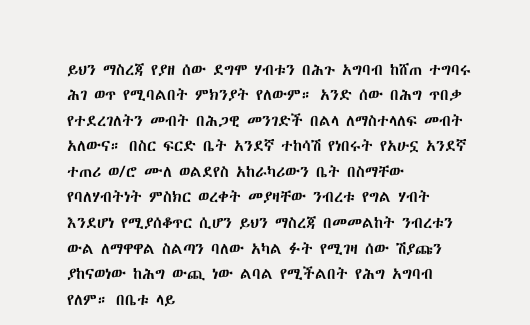ይህን ማስረጃ የያዘ ሰው ደግሞ ሃብቱን በሕጉ አግባብ ከሸጠ ተግባሩ ሕገ ወጥ የሚባልበት ምክንያት የለውም። አንድ ሰው በሕግ ጥበቃ የተደረገለትን መብት በሕጋዊ መንገድች በልላ ለማስተላለፍ መብት አለውና። በስር ፍርድ ቤት አንደኛ ተከሳሽ የነበሩት የአሁኗ አንደኛ ተጠሪ ወ/ሮ ሙለ ወልደየስ አከራካሪውን ቤት በስማቸው የባለሃብትነት ምስክር ወረቀት መያዛቸው ንብረቱ የግል ሃብት እንደሆነ የሚያሰቆጥር ሲሆን ይህን ማስረጃ በመመልከት ንብረቱን ውል ለማዋዋል ስልጣን ባለው አካል ፉት የሚገዛ ሰው ሽያጩን ያከናወነው ከሕግ ውጪ ነው ልባል የሚችልበት የሕግ አግባብ የለም። በቤቱ ላይ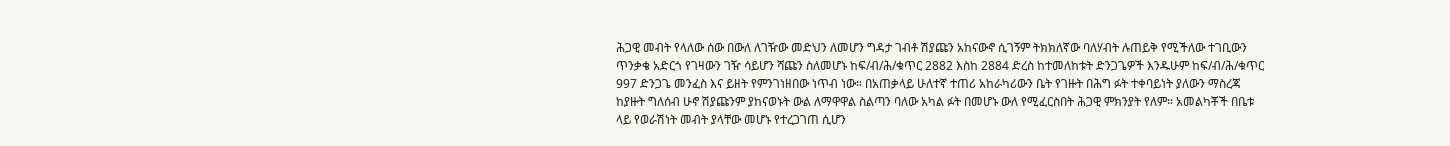ሕጋዊ መብት የላለው ሰው በውለ ለገዥው መድህን ለመሆን ግዳታ ገብቶ ሽያጩን አከናውኖ ሲገኝም ትክክለኛው ባለሃብት ሉጠይቅ የሚችለው ተገቢውን ጥንቃቄ አድርጎ የገዛውን ገዥ ሳይሆን ሻጩን ስለመሆኑ ከፍ/ብ/ሕ/ቁጥር 2882 እስከ 2884 ድረስ ከተመለከቱት ድንጋጌዎች እንዱሁም ከፍ/ብ/ሕ/ቁጥር 997 ድንጋጌ መንፈስ እና ይዘት የምንገነዘበው ነጥብ ነው። በአጠቃላይ ሁለተኛ ተጠሪ አከራካሪውን ቤት የገዙት በሕግ ፉት ተቀባይነት ያለውን ማስረጃ ከያዙት ግለሰብ ሁኖ ሽያጩንም ያከናወኑት ውል ለማዋዋል ስልጣን ባለው አካል ፉት በመሆኑ ውለ የሚፈርስበት ሕጋዊ ምክንያት የለም። አመልካቾች በቤቱ ላይ የወራሽነት መብት ያላቸው መሆኑ የተረጋገጠ ሲሆን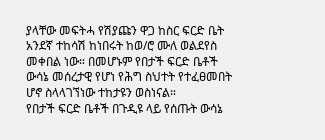ያላቸው መፍትሓ የሽያጩን ዋጋ ከስር ፍርድ ቤት አንደኛ ተከሳሽ ከነበሩት ከወ/ሮ ሙለ ወልደየስ መቀበል ነው። በመሆኑም የበታች ፍርድ ቤቶች ውሳኔ መሰረታዊ የሆነ የሕግ ስህተት የተፈፀመበት ሆኖ ስላላገኘነው ተከታዩን ወስነናል።
የበታች ፍርድ ቤቶች በጉዲዩ ላይ የሰጡት ውሳኔ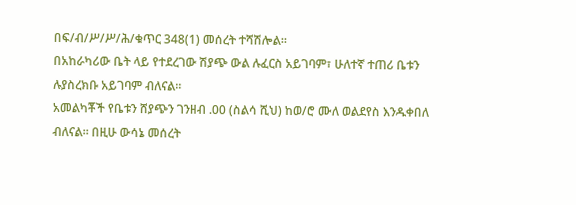በፍ/ብ/ሥ/ሥ/ሕ/ቁጥር 348(1) መሰረት ተሻሽሎል።
በአከራካሪው ቤት ላይ የተደረገው ሽያጭ ውል ሉፈርስ አይገባም፣ ሁለተኛ ተጠሪ ቤቱን ሉያስረክቡ አይገባም ብለናል።
አመልካቾች የቤቱን ሸያጭን ገንዘብ .00 (ስልሳ ሺህ) ከወ/ሮ ሙለ ወልደየስ እንዱቀበለ ብለናል። በዚሁ ውሳኔ መሰረት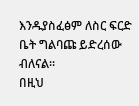እንዱያስፈፅም ለስር ፍርድ ቤት ግልባጩ ይድረሰው ብለናል።
በዚህ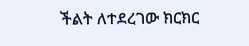ችልት ለተደረገው ክርክር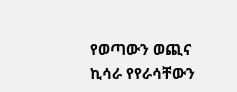የወጣውን ወጪና ኪሳራ የየራሳቸውን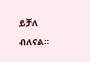ይቻለ ብለናል።